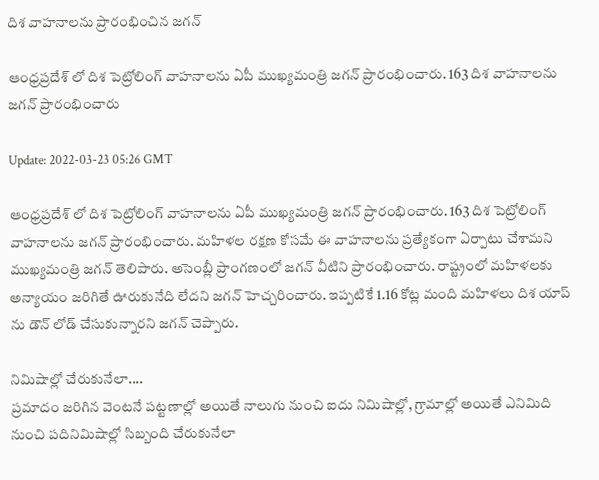దిశ వాహనాలను ప్రారంభించిన జగన్

ఆంధ్రప్రదేశ్ లో దిశ పెట్రోలింగ్ వాహనాలను ఏపీ ముఖ్యమంత్రి జగన్ ప్రారంభించారు. 163 దిశ వాహనాలను జగన్ ప్రారంభించారు

Update: 2022-03-23 05:26 GMT

ఆంధ్రప్రదేశ్ లో దిశ పెట్రోలింగ్ వాహనాలను ఏపీ ముఖ్యమంత్రి జగన్ ప్రారంభించారు. 163 దిశ పెట్రోలింగ్ వాహనాలను జగన్ ప్రారంభించారు. మహిళల రక్షణ కోసమే ఈ వాహనాలను ప్రత్యేకంగా ఏర్పాటు చేశామని ముఖ్యమంత్రి జగన్ తెలిపారు. అసెంబ్లీ ప్రాంగణంలో జగన్ వీటిని ప్రారంభించారు. రాష్ట్రంలో మహిళలకు అన్యాయం జరిగితే ఊరుకునేది లేదని జగన్ హెచ్చరించారు. ఇప్పటికే 1.16 కోట్ల మంది మహిళలు దిశ యాప్ ను డౌన్ లోడ్ చేసుకున్నారని జగన్ చెప్పారు.

నిమిషాల్లో చేరుకునేలా....
ప్రమాదం జరిగిన వెంటనే పట్టణాల్లో అయితే నాలుగు నుంచి ఐదు నిమిషాల్లో, గ్రామాల్లో అయితే ఎనిమిది నుంచి పదినిమిషాల్లో సిబ్బంది చేరుకునేలా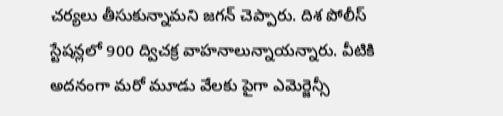చర్యలు తీసుకున్నామని జగన్ చెప్పారు. దిశ పోలీస్ స్టేషన్లలో 900 ద్విచక్ర వాహనాలున్నాయన్నారు. వీటికి అదనంగా మరో మూడు వేలకు పైగా ఎమెర్జెన్సీ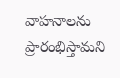వాహనాలను ప్రారంభిస్తామని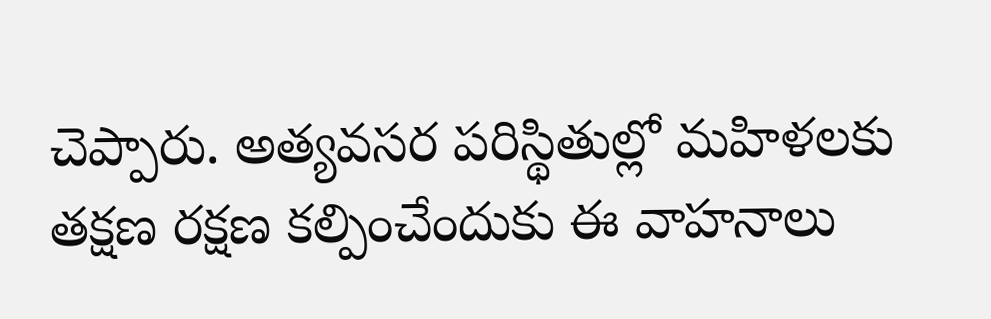చెప్పారు. అత్యవసర పరిస్థితుల్లో మహిళలకు తక్షణ రక్షణ కల్పించేందుకు ఈ వాహనాలు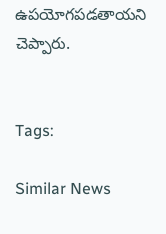ఉపయోగపడతాయని చెప్పారు.


Tags:

Similar News